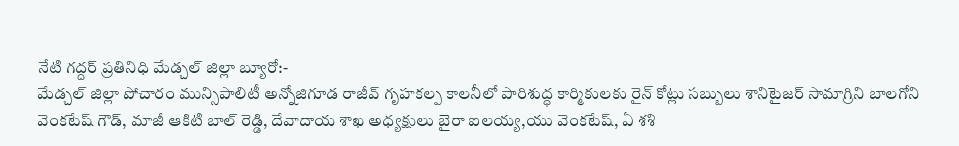నేటి గద్దర్ ప్రతినిధి మేడ్చల్ జిల్లా బ్యూరో:-
మేడ్చల్ జిల్లా పోచారం మున్సిపాలిటీ అన్నోజిగూడ రాజీవ్ గృహకల్ప కాలనీలో పారిశుద్ధ కార్మికులకు రైన్ కోట్లు సబ్బులు శానిటైజర్ సామాగ్రిని బాలగోని వెంకటేష్ గౌడ్, మాజీ ఆకిటి బాల్ రెడ్డి, దేవాదాయ శాఖ అధ్యక్షులు బైరా ఐలయ్య,యు వెంకటేష్, ఏ శశి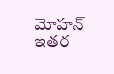మోహన్ ఇతర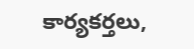కార్యకర్తలు,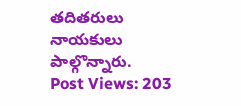తదితరులు నాయకులు పాల్గొన్నారు.
Post Views: 203